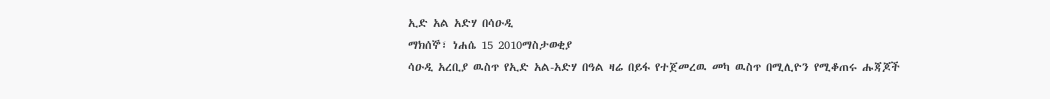ኢድ አል አድሃ በሳዑዲ
ማክሰኞ፣ ነሐሴ 15 2010ማስታወቂያ
ሳዑዲ አረቢያ ዉስጥ የኢድ አል-አድሃ በዓል ዛሬ በይፋ የተጀመረዉ መካ ዉስጥ በሚሊዮን የሚቆጠሩ ሑጃጆች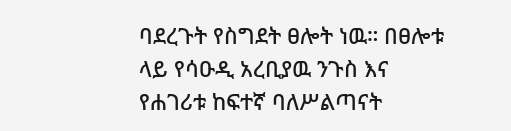ባደረጉት የስግደት ፀሎት ነዉ። በፀሎቱ ላይ የሳዑዲ አረቢያዉ ንጉስ እና የሐገሪቱ ከፍተኛ ባለሥልጣናት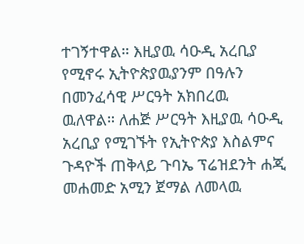ተገኝተዋል። እዚያዉ ሳዑዲ አረቢያ የሚኖሩ ኢትዮጵያዉያንም በዓሉን በመንፈሳዊ ሥርዓት አክበረዉ ዉለዋል። ለሐጅ ሥርዓት እዚያዉ ሳዑዲ አረቢያ የሚገኙት የኢትዮጵያ እስልምና ጉዳዮች ጠቅላይ ጉባኤ ፕሬዝደንት ሐጂ መሐመድ አሚን ጀማል ለመላዉ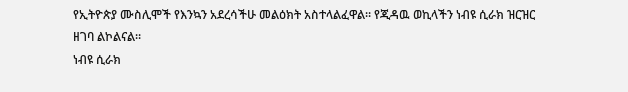የኢትዮጵያ ሙስሊሞች የእንኳን አደረሳችሁ መልዕክት አስተላልፈዋል። የጂዳዉ ወኪላችን ነብዩ ሲራክ ዝርዝር ዘገባ ልኮልናል።
ነብዩ ሲራክ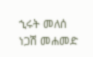ኂሩት መለሰ
ነጋሽ መሐመድ